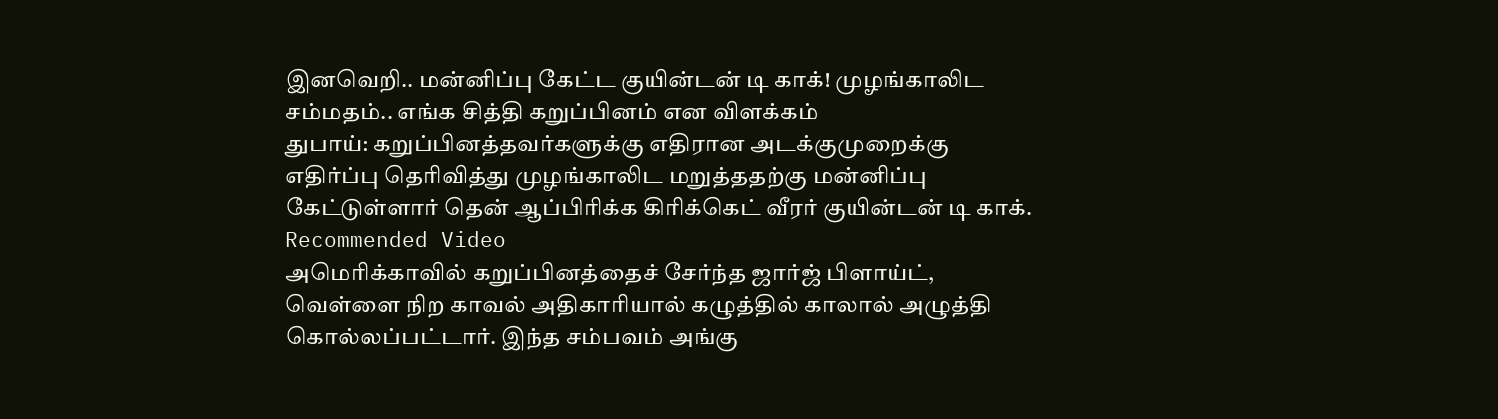இனவெறி.. மன்னிப்பு கேட்ட குயின்டன் டி காக்! முழங்காலிட சம்மதம்.. எங்க சித்தி கறுப்பினம் என விளக்கம்
துபாய்: கறுப்பினத்தவர்களுக்கு எதிரான அடக்குமுறைக்கு எதிர்ப்பு தெரிவித்து முழங்காலிட மறுத்ததற்கு மன்னிப்பு கேட்டுள்ளார் தென் ஆப்பிரிக்க கிரிக்கெட் வீரர் குயின்டன் டி காக்.
Recommended Video
அமெரிக்காவில் கறுப்பினத்தைச் சேர்ந்த ஜார்ஜ் பிளாய்ட், வெள்ளை நிற காவல் அதிகாரியால் கழுத்தில் காலால் அழுத்தி கொல்லப்பட்டார். இந்த சம்பவம் அங்கு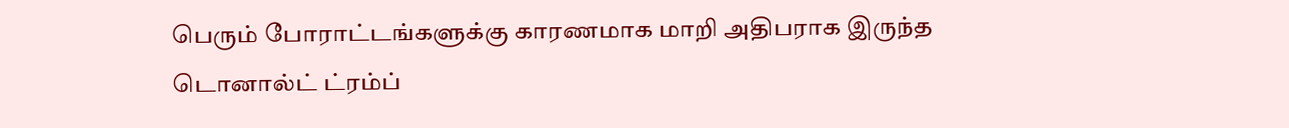பெரும் போராட்டங்களுக்கு காரணமாக மாறி அதிபராக இருந்த டொனால்ட் ட்ரம்ப்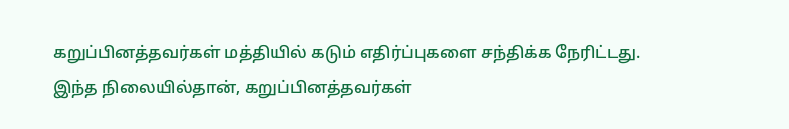கறுப்பினத்தவர்கள் மத்தியில் கடும் எதிர்ப்புகளை சந்திக்க நேரிட்டது.
இந்த நிலையில்தான், கறுப்பினத்தவர்கள்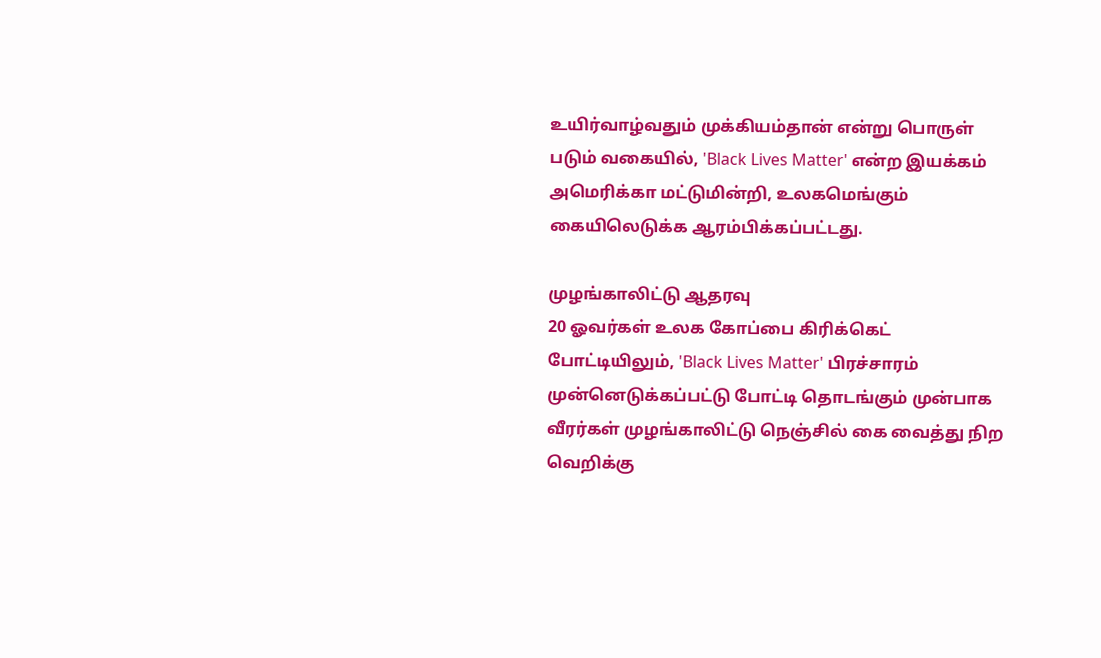உயிர்வாழ்வதும் முக்கியம்தான் என்று பொருள் படும் வகையில், 'Black Lives Matter' என்ற இயக்கம் அமெரிக்கா மட்டுமின்றி, உலகமெங்கும் கையிலெடுக்க ஆரம்பிக்கப்பட்டது.

முழங்காலிட்டு ஆதரவு
20 ஓவர்கள் உலக கோப்பை கிரிக்கெட் போட்டியிலும், 'Black Lives Matter' பிரச்சாரம் முன்னெடுக்கப்பட்டு போட்டி தொடங்கும் முன்பாக வீரர்கள் முழங்காலிட்டு நெஞ்சில் கை வைத்து நிற வெறிக்கு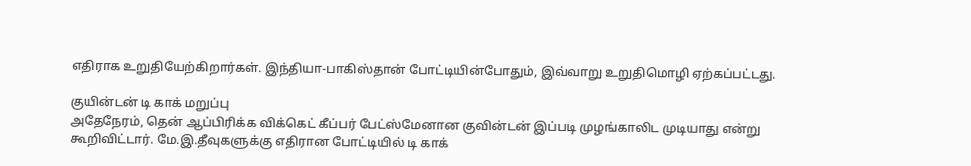எதிராக உறுதியேற்கிறார்கள். இந்தியா-பாகிஸ்தான் போட்டியின்போதும், இவ்வாறு உறுதிமொழி ஏற்கப்பட்டது.

குயின்டன் டி காக் மறுப்பு
அதேநேரம், தென் ஆப்பிரிக்க விக்கெட் கீப்பர் பேட்ஸ்மேனான குவின்டன் இப்படி முழங்காலிட முடியாது என்று கூறிவிட்டார். மே.இ.தீவுகளுக்கு எதிரான போட்டியில் டி காக்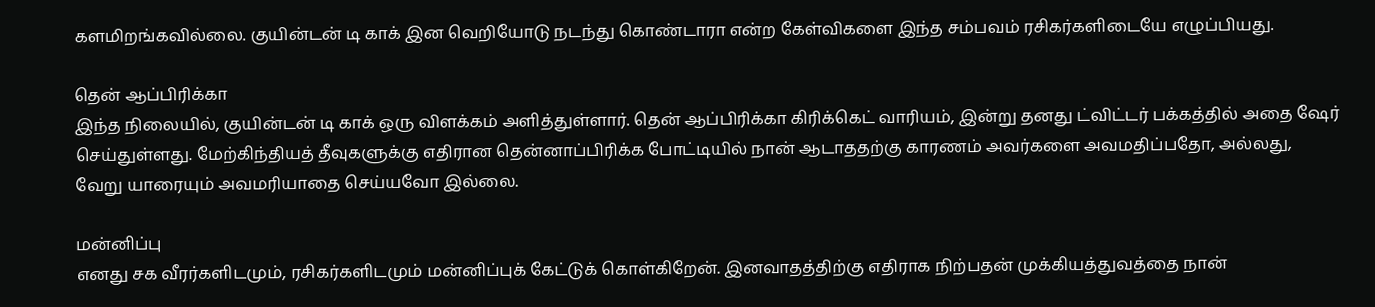களமிறங்கவில்லை. குயின்டன் டி காக் இன வெறியோடு நடந்து கொண்டாரா என்ற கேள்விகளை இந்த சம்பவம் ரசிகர்களிடையே எழுப்பியது.

தென் ஆப்பிரிக்கா
இந்த நிலையில், குயின்டன் டி காக் ஒரு விளக்கம் அளித்துள்ளார். தென் ஆப்பிரிக்கா கிரிக்கெட் வாரியம், இன்று தனது ட்விட்டர் பக்கத்தில் அதை ஷேர் செய்துள்ளது. மேற்கிந்தியத் தீவுகளுக்கு எதிரான தென்னாப்பிரிக்க போட்டியில் நான் ஆடாததற்கு காரணம் அவர்களை அவமதிப்பதோ, அல்லது, வேறு யாரையும் அவமரியாதை செய்யவோ இல்லை.

மன்னிப்பு
எனது சக வீரர்களிடமும், ரசிகர்களிடமும் மன்னிப்புக் கேட்டுக் கொள்கிறேன். இனவாதத்திற்கு எதிராக நிற்பதன் முக்கியத்துவத்தை நான்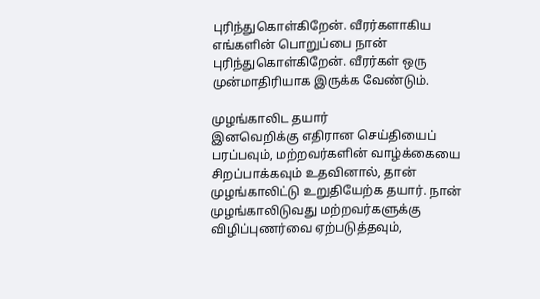புரிந்துகொள்கிறேன். வீரர்களாகிய எங்களின் பொறுப்பை நான் புரிந்துகொள்கிறேன். வீரர்கள் ஒரு முன்மாதிரியாக இருக்க வேண்டும்.

முழங்காலிட தயார்
இனவெறிக்கு எதிரான செய்தியைப் பரப்பவும், மற்றவர்களின் வாழ்க்கையை சிறப்பாக்கவும் உதவினால், தான் முழங்காலிட்டு உறுதியேற்க தயார். நான் முழங்காலிடுவது மற்றவர்களுக்கு விழிப்புணர்வை ஏற்படுத்தவும்,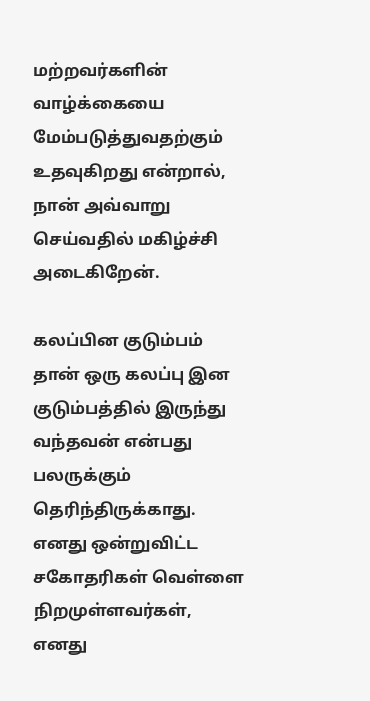மற்றவர்களின் வாழ்க்கையை மேம்படுத்துவதற்கும் உதவுகிறது என்றால், நான் அவ்வாறு செய்வதில் மகிழ்ச்சி அடைகிறேன்.

கலப்பின குடும்பம்
தான் ஒரு கலப்பு இன குடும்பத்தில் இருந்து வந்தவன் என்பது பலருக்கும் தெரிந்திருக்காது. எனது ஒன்றுவிட்ட சகோதரிகள் வெள்ளை நிறமுள்ளவர்கள், எனது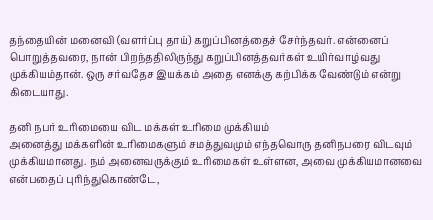தந்தையின் மனைவி (வளர்ப்பு தாய்) கறுப்பினத்தைச் சேர்ந்தவர். என்னைப் பொறுத்தவரை, நான் பிறந்ததிலிருந்து கறுப்பினத்தவர்கள் உயிர்வாழ்வது முக்கியம்தான். ஒரு சர்வதேச இயக்கம் அதை எனக்கு கற்பிக்க வேண்டும் என்று கிடையாது.

தனி நபர் உரிமையை விட மக்கள் உரிமை முக்கியம்
அனைத்து மக்களின் உரிமைகளும் சமத்துவமும் எந்தவொரு தனிநபரை விடவும் முக்கியமானது. நம் அனைவருக்கும் உரிமைகள் உள்ளன, அவை முக்கியமானவை என்பதைப் புரிந்துகொண்டே,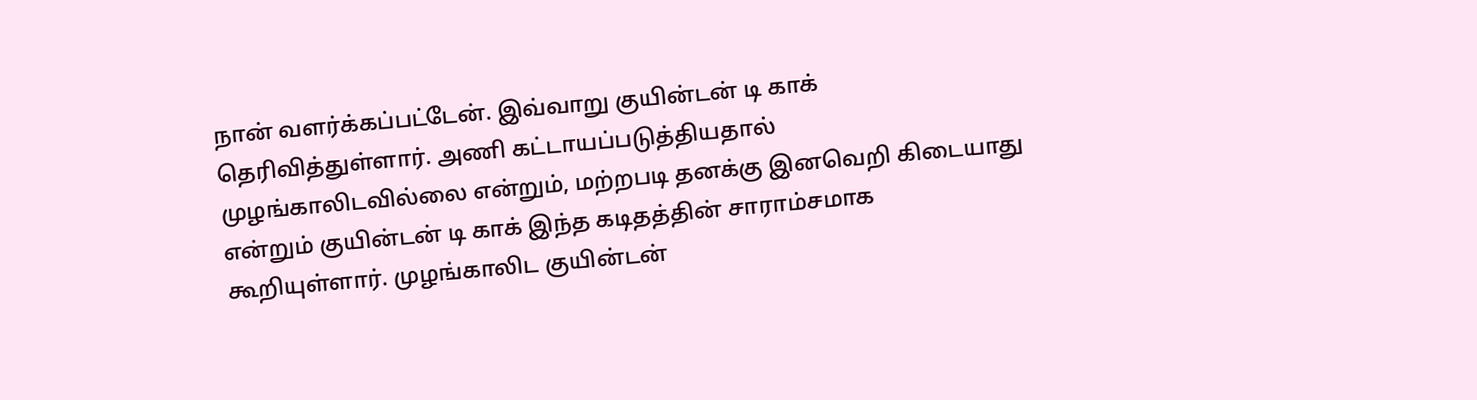நான் வளர்க்கப்பட்டேன். இவ்வாறு குயின்டன் டி காக் தெரிவித்துள்ளார். அணி கட்டாயப்படுத்தியதால் முழங்காலிடவில்லை என்றும், மற்றபடி தனக்கு இனவெறி கிடையாது என்றும் குயின்டன் டி காக் இந்த கடிதத்தின் சாராம்சமாக கூறியுள்ளார். முழங்காலிட குயின்டன்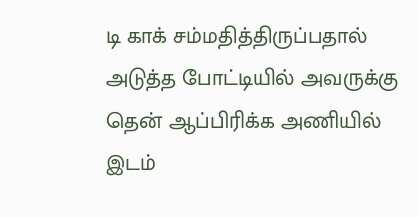டி காக் சம்மதித்திருப்பதால் அடுத்த போட்டியில் அவருக்கு தென் ஆப்பிரிக்க அணியில் இடம்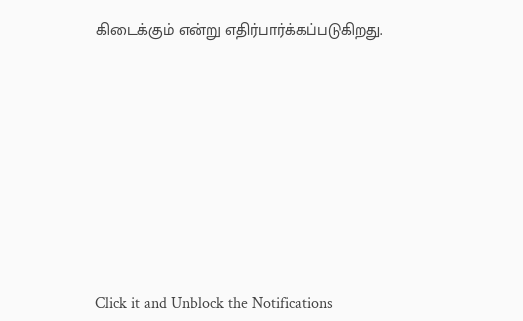கிடைக்கும் என்று எதிர்பார்க்கப்படுகிறது.












Click it and Unblock the Notifications